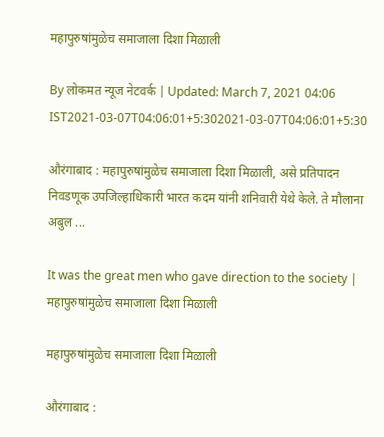महापुरुषांमुळेच समाजाला दिशा मिळाली

By लोकमत न्यूज नेटवर्क | Updated: March 7, 2021 04:06 IST2021-03-07T04:06:01+5:302021-03-07T04:06:01+5:30

औरंगाबाद : महापुरुषांमुळेच समाजाला दिशा मिळाली, असे प्रतिपादन निवडणूक उपजिल्हाधिकारी भारत कदम यांनी शनिवारी येथे केले. ते मौलाना अबुल ...

It was the great men who gave direction to the society | महापुरुषांमुळेच समाजाला दिशा मिळाली

महापुरुषांमुळेच समाजाला दिशा मिळाली

औरंगाबाद :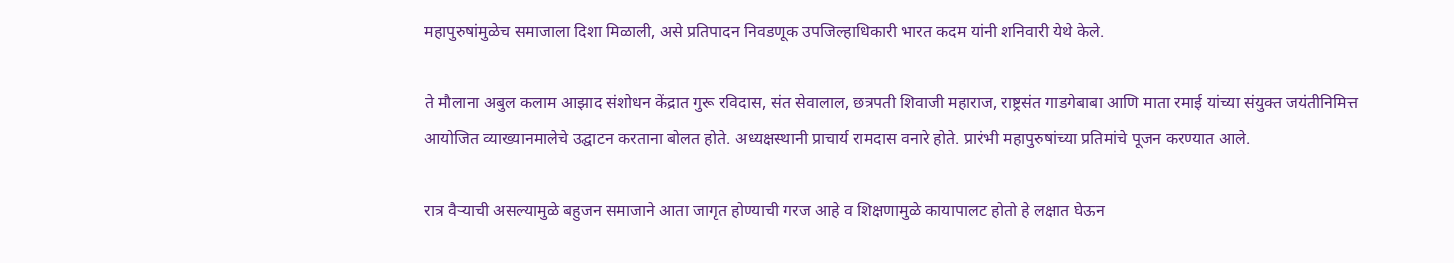महापुरुषांमुळेच समाजाला दिशा मिळाली, असे प्रतिपादन निवडणूक उपजिल्हाधिकारी भारत कदम यांनी शनिवारी येथे केले.

ते मौलाना अबुल कलाम आझाद संशोधन केंद्रात गुरू रविदास, संत सेवालाल, छत्रपती शिवाजी महाराज, राष्ट्रसंत गाडगेबाबा आणि माता रमाई यांच्या संयुक्त जयंतीनिमित्त आयोजित व्याख्यानमालेचे उद्घाटन करताना बोलत होते. अध्यक्षस्थानी प्राचार्य रामदास वनारे होते. प्रारंभी महापुरुषांच्या प्रतिमांचे पूजन करण्यात आले.

रात्र वैऱ्याची असल्यामुळे बहुजन समाजाने आता जागृत होण्याची गरज आहे व शिक्षणामुळे कायापालट होतो हे लक्षात घेऊन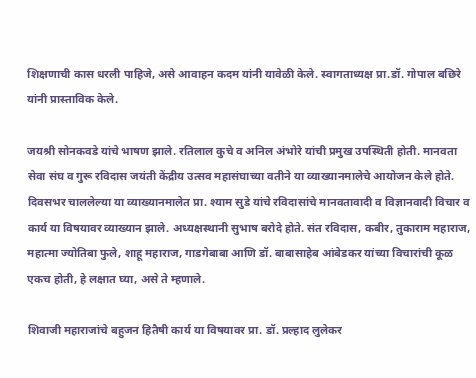शिक्षणाची कास धरली पाहिजे, असे आवाहन कदम यांनी यावेळी केले. स्वागताध्यक्ष प्रा.डॉ. गोपाल बछिरे यांनी प्रास्ताविक केले.

जयश्री सोनकवडे यांचे भाषण झाले. रतिलाल कुचे व अनिल अंभोरे यांची प्रमुख उपस्थिती होती. मानवता सेवा संघ व गुरू रविदास जयंती केंद्रीय उत्सव महासंघाच्या वतीने या व्याख्यानमालेचे आयोजन केले होते. दिवसभर चाललेल्या या व्याख्यानमालेत प्रा. श्याम सुडे यांचे रविदासांचे मानवतावादी व विज्ञानवादी विचार व कार्य या विषयावर व्याख्यान झाले. अध्यक्षस्थानी सुभाष बरोदे होते. संत रविदास, कबीर, तुकाराम महाराज, महात्मा ज्योतिबा फुले, शाहू महाराज, गाडगेबाबा आणि डॉ. बाबासाहेब आंबेडकर यांच्या विचारांची कूळ एकच होती, हे लक्षात घ्या, असे ते म्हणाले.

शिवाजी महाराजांचे बहुजन हितैषी कार्य या विषयावर प्रा. डॉ. प्रल्हाद लुलेकर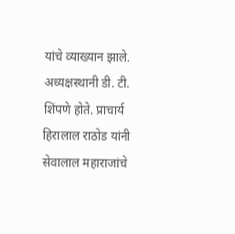यांचे व्याख्यान झाले. अध्यक्षस्थानी डी. टी. शिंपणे होते. प्राचार्य हिरालाल राठोड यांनी सेवालाल महाराजांचे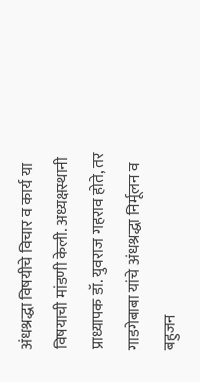अंधश्रद्धा विषयीचे विचार व कार्य या विषयाची मांडणी केली. अध्यक्षस्थानी प्राध्यापक डॉ. युवराज गहराव होते, तर गाडगेबाबा यांचे अंधश्रद्धा निर्मूलन व बहुजन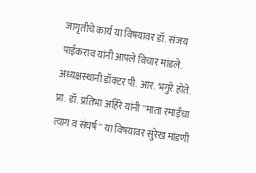जागृतीचे कार्य या विषयावर डॉ. संजय पाईकराव यांनी आपले विचार मांडले. अध्यक्षस्थानी डॉक्टर पी. आर. भगुरे होते. प्रा. डॉ. प्रतिभा अहिरे यांनी ''माता रमाईंचा त्याग व संघर्ष'' या विषयावर सुरेख मांडणी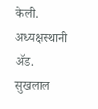केली. अध्यक्षस्थानी ॲड. सुखलाल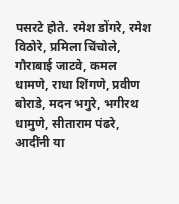पसरटे होते. रमेश डोंगरे, रमेश विठोरे, प्रमिला चिंचोले, गौराबाई जाटवे, कमल धामणे, राधा शिंगणे, प्रवीण बोराडे, मदन भगुरे, भगीरथ धामुणे, सीताराम पंढरे, आदींनी या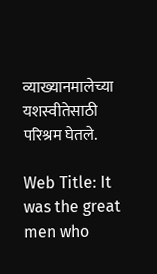व्याख्यानमालेच्या यशस्वीतेसाठी परिश्रम घेतले.

Web Title: It was the great men who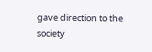gave direction to the society